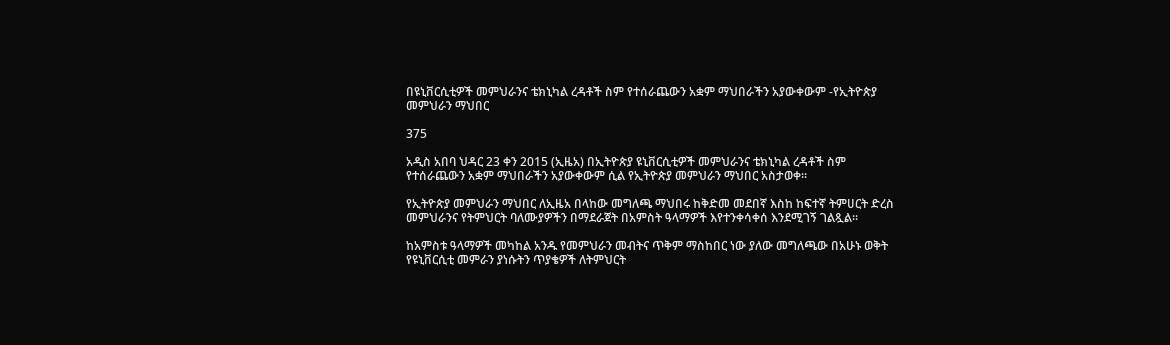በዩኒቨርሲቲዎች መምህራንና ቴክኒካል ረዳቶች ስም የተሰራጨውን አቋም ማህበራችን አያውቀውም -የኢትዮጵያ መምህራን ማህበር

375

አዲስ አበባ ህዳር 23 ቀን 2015 (ኢዜአ) በኢትዮጵያ ዩኒቨርሲቲዎች መምህራንና ቴክኒካል ረዳቶች ስም የተሰራጨውን አቋም ማህበራችን አያውቀውም ሲል የኢትዮጵያ መምህራን ማህበር አስታወቀ።

የኢትዮጵያ መምህራን ማህበር ለኢዜአ በላከው መግለጫ ማህበሩ ከቅድመ መደበኛ እስከ ከፍተኛ ትምሀርት ድረስ መምህራንና የትምህርት ባለሙያዎችን በማደራጀት በአምስት ዓላማዎች እየተንቀሳቀሰ እንደሚገኝ ገልጿል።

ከአምስቱ ዓላማዎች መካከል አንዱ የመምህራን መብትና ጥቅም ማስከበር ነው ያለው መግለጫው በአሁኑ ወቅት የዩኒቨርሲቲ መምራን ያነሱትን ጥያቄዎች ለትምህርት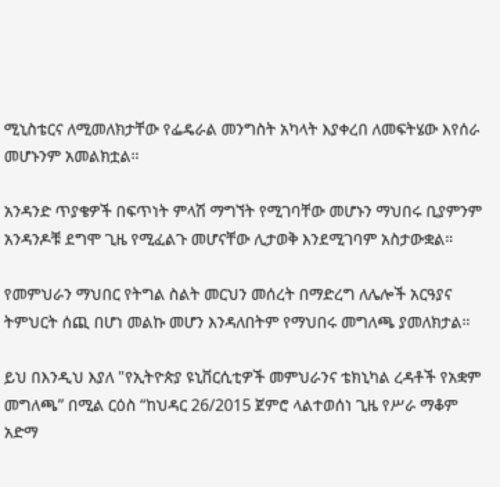ሚኒስቴርና ለሚመለክታቸው የፌዴራል መንግስት አካላት እያቀረበ ለመፍትሄው እየሰራ መሆኑንም አመልክቷል።

አንዳንድ ጥያቄዎች በፍጥነት ምላሽ ማግኘት የሚገባቸው መሆኑን ማህበሩ ቢያምንም አንዳንዶቹ ደግሞ ጊዜ የሚፈልጉ መሆናቸው ሊታወቅ እንደሚገባም አስታውቋል።

የመምህራን ማህበር የትግል ስልት መርህን መሰረት በማድረግ ለሌሎች አርዓያና ትምህርት ሰጪ በሆነ መልኩ መሆን እንዳለበትም የማህበሩ መግለጫ ያመለክታል።

ይህ በእንዲህ እያለ "የኢትዮጵያ ዩኒቨርሲቲዎች መምህራንና ቴክኒካል ረዳቶች የአቋም መግለጫ” በሚል ርዕስ “ከህዳር 26/2015 ጀምሮ ላልተወሰነ ጊዜ የሥራ ማቆም አድማ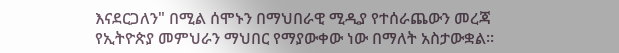እናደርጋለን" በሚል ሰሞኑን በማህበራዊ ሚዲያ የተሰራጨውን መረጃ የኢትዮጵያ መምህራን ማህበር የማያውቀው ነው በማለት አስታውቋል።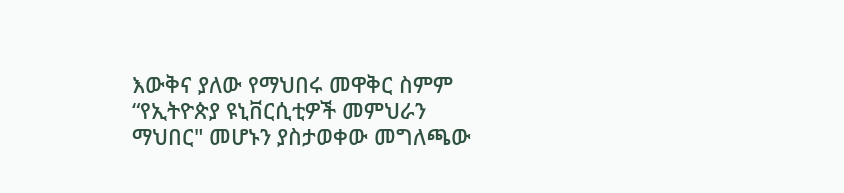እውቅና ያለው የማህበሩ መዋቅር ስምም “የኢትዮጵያ ዩኒቨርሲቲዎች መምህራን ማህበር" መሆኑን ያስታወቀው መግለጫው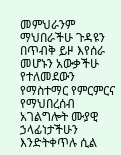መምህራንም ማህበራችሁ ጉዳዩን በጥብቅ ይዞ እየሰራ መሆኑን አውቃችሁ የተለመደውን የማስተማር የምርምርና የማህበረሰብ አገልግሎት ሙያዊ ኃላፊነታችሁን እንድትቀጥሉ ሲል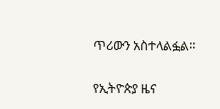ጥሪውን አስተላልፏል።

የኢትዮጵያ ዜና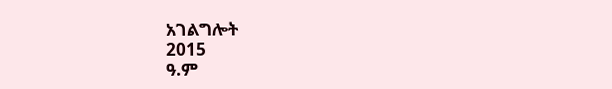አገልግሎት
2015
ዓ.ም